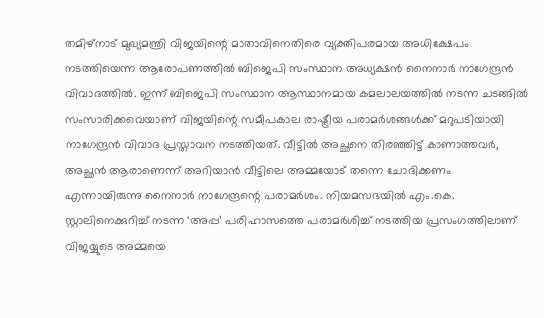തമിഴ്നാട് മുഖ്യമന്ത്രി വിജയിന്റെ മാതാവിനെതിരെ വ്യക്തിപരമായ അധിക്ഷേപം നടത്തിയെന്ന ആരോപണത്തിൽ ബിജെപി സംസ്ഥാന അധ്യക്ഷൻ നൈനാർ നാഗേന്ദ്രൻ വിവാദത്തിൽ. ഇന്ന് ബിജെപി സംസ്ഥാന ആസ്ഥാനമായ കമലാലയത്തിൽ നടന്ന ചടങ്ങിൽ സംസാരിക്കവെയാണ് വിജയിന്റെ സമീപകാല രാഷ്ട്രീയ പരാമർശങ്ങൾക്ക് മറുപടിയായി നാഗേന്ദ്രൻ വിവാദ പ്രസ്താവന നടത്തിയത്. വീട്ടിൽ അച്ഛനെ തിരഞ്ഞിട്ട് കാണാത്തവർ, അച്ഛൻ ആരാണെന്ന് അറിയാൻ വീട്ടിലെ അമ്മയോട് തന്നെ ചോദിക്കണം എന്നായിരുന്നു നൈനാർ നാഗേന്ദ്രന്റെ പരാമർശം. നിയമസഭയിൽ എം.കെ. സ്റ്റാലിനെക്കുറിച്ച് നടന്ന ‘അപ്പ’ പരിഹാസത്തെ പരാമർശിച്ച് നടത്തിയ പ്രസംഗത്തിലാണ് വിജയ്യുടെ അമ്മയെ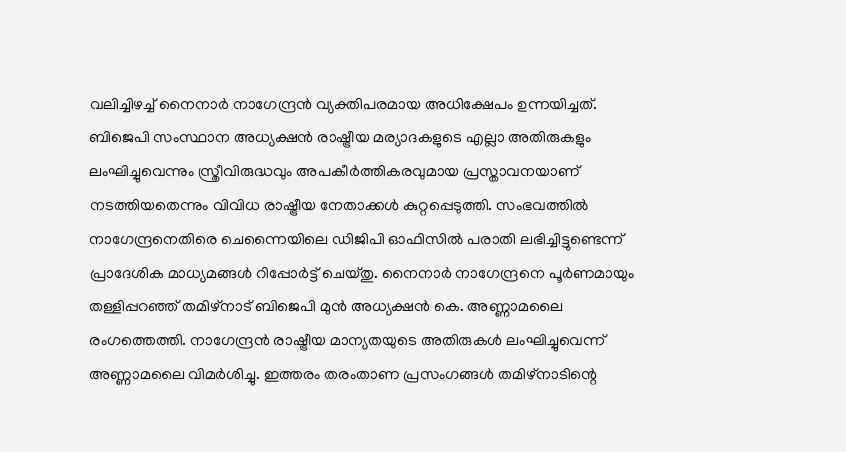വലിച്ചിഴച്ച് നൈനാർ നാഗേന്ദ്രൻ വ്യക്തിപരമായ അധിക്ഷേപം ഉന്നയിച്ചത്.
ബിജെപി സംസ്ഥാന അധ്യക്ഷൻ രാഷ്ട്രീയ മര്യാദകളുടെ എല്ലാ അതിരുകളും ലംഘിച്ചുവെന്നും സ്ത്രീവിരുദ്ധവും അപകീർത്തികരവുമായ പ്രസ്താവനയാണ് നടത്തിയതെന്നും വിവിധ രാഷ്ട്രീയ നേതാക്കൾ കുറ്റപ്പെടുത്തി. സംഭവത്തിൽ നാഗേന്ദ്രനെതിരെ ചെന്നൈയിലെ ഡിജിപി ഓഫിസിൽ പരാതി ലഭിച്ചിട്ടുണ്ടെന്ന് പ്രാദേശിക മാധ്യമങ്ങൾ റിപ്പോർട്ട് ചെയ്തു. നൈനാർ നാഗേന്ദ്രനെ പൂർണമായും തള്ളിപ്പറഞ്ഞ് തമിഴ്നാട് ബിജെപി മുൻ അധ്യക്ഷൻ കെ. അണ്ണാമലൈ രംഗത്തെത്തി. നാഗേന്ദ്രൻ രാഷ്ട്രീയ മാന്യതയുടെ അതിരുകൾ ലംഘിച്ചുവെന്ന് അണ്ണാമലൈ വിമർശിച്ചു. ഇത്തരം തരംതാണ പ്രസംഗങ്ങൾ തമിഴ്നാടിന്റെ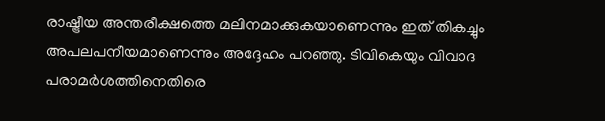രാഷ്ട്രീയ അന്തരീക്ഷത്തെ മലിനമാക്കുകയാണെന്നും ഇത് തികച്ചും അപലപനീയമാണെന്നും അദ്ദേഹം പറഞ്ഞു. ടിവികെയും വിവാദ പരാമർശത്തിനെതിരെ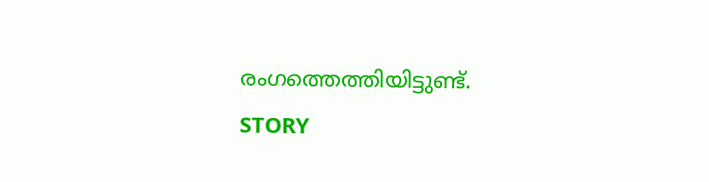രംഗത്തെത്തിയിട്ടുണ്ട്.
STORY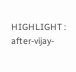HIGHLIGHT : after-vijay-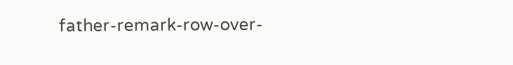father-remark-row-over-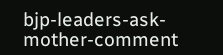bjp-leaders-ask-mother-comment